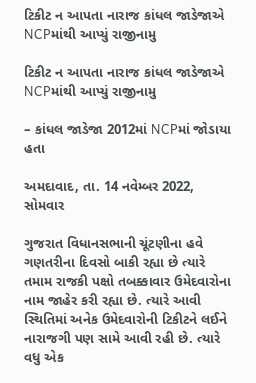ટિકીટ ન આપતા નારાજ કાંધલ જાડેજાએ NCPમાંથી આપ્યું રાજીનામુ

ટિકીટ ન આપતા નારાજ કાંધલ જાડેજાએ NCPમાંથી આપ્યું રાજીનામુ

– કાંધલ જાડેજા 2012માં NCPમાં જોડાયા હતા

અમદાવાદ, તા. 14 નવેમ્બર 2022, સોમવાર

ગુજરાત વિધાનસભાની ચૂંટણીના હવે ગણતરીના દિવસો બાકી રહ્યા છે ત્યારે તમામ રાજકી પક્ષો તબક્કાવાર ઉમેદવારોના નામ જાહેર કરી રહ્યા છે. ત્યારે આવી સ્થિતિમાં અનેક ઉમેદવારોની ટિકીટને લઈને નારાજગી પણ સામે આવી રહી છે. ત્યારે વધુ એક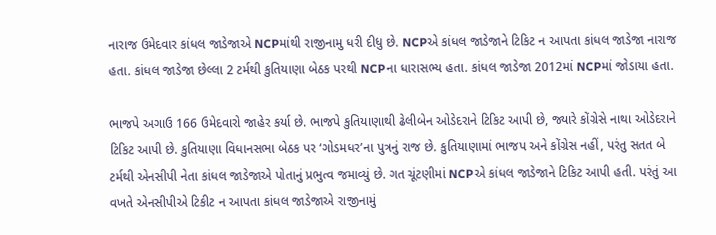નારાજ ઉમેદવાર કાંધલ જાડેજાએ NCPમાંથી રાજીનામુ ધરી દીધુ છે. NCPએ કાંધલ જાડેજાને ટિકિટ ન આપતા કાંધલ જાડેજા નારાજ હતા. કાંધલ જાડેજા છેલ્લા 2 ટર્મથી કુતિયાણા બેઠક પરથી NCPના ધારાસભ્ય હતા. કાંધલ જાડેજા 2012માં NCPમાં જોડાયા હતા.

ભાજપે અગાઉ 166 ઉમેદવારો જાહેર કર્યા છે. ભાજપે કુતિયાણાથી ઢેલીબેન ઓડેદરાને ટિકિટ આપી છે, જ્યારે કોંગ્રેસે નાથા ઓડેદરાને ટિકિટ આપી છે. કુતિયાણા વિધાનસભા બેઠક પર ‘ગોડમધર’ના પુત્રનું રાજ છે. કુતિયાણામાં ભાજપ અને કોંગ્રેસ નહીં, પરંતુ સતત બે ટર્મથી એનસીપી નેતા કાંધલ જાડેજાએ પોતાનું પ્રભુત્વ જમાવ્યું છે. ગત ચૂંટણીમાં NCPએ કાંધલ જાડેજાને ટિકિટ આપી હતી. પરંતું આ વખતે એનસીપીએ ટિકીટ ન આપતા કાંધલ જાડેજાએ રાજીનામું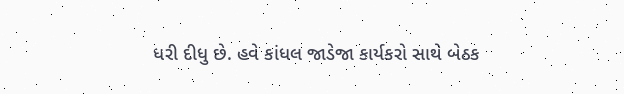ધરી દીધુ છે. હવે કાંધલ જાડેજા કાર્યકરો સાથે બેઠક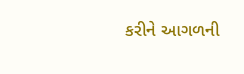કરીને આગળની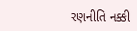રણનીતિ નક્કી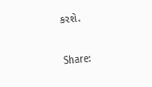કરશે.

Share: